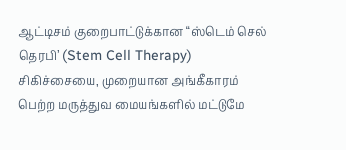ஆட்டிசம் குறைபாட்டுக்கான “ஸ்டெம் செல் தெரபி’ (Stem Cell Therapy) சிகிச்சையை, முறையான அங்கீகாரம் பெற்ற மருத்துவ மையங்களில் மட்டுமே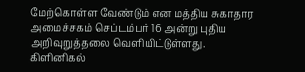மேற்கொள்ள வேண்டும் என மத்திய சுகாதார அமைச்சகம் செப்டம்பர் 16 அன்று புதிய அறிவுறுத்தலை வெளியிட்டுள்ளது.
கிளினிகல்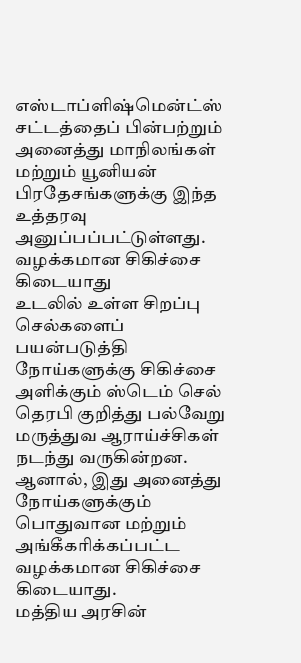எஸ்டாப்ளிஷ்மென்ட்ஸ் சட்டத்தைப் பின்பற்றும் அனைத்து மாநிலங்கள் மற்றும் யூனியன் பிரதேசங்களுக்கு இந்த உத்தரவு அனுப்பப்பட்டுள்ளது.
வழக்கமான சிகிச்சை கிடையாது
உடலில் உள்ள சிறப்பு செல்களைப் பயன்படுத்தி நோய்களுக்கு சிகிச்சை அளிக்கும் ஸ்டெம் செல் தெரபி குறித்து பல்வேறு மருத்துவ ஆராய்ச்சிகள் நடந்து வருகின்றன. ஆனால், இது அனைத்து நோய்களுக்கும் பொதுவான மற்றும் அங்கீகரிக்கப்பட்ட வழக்கமான சிகிச்சை கிடையாது.
மத்திய அரசின்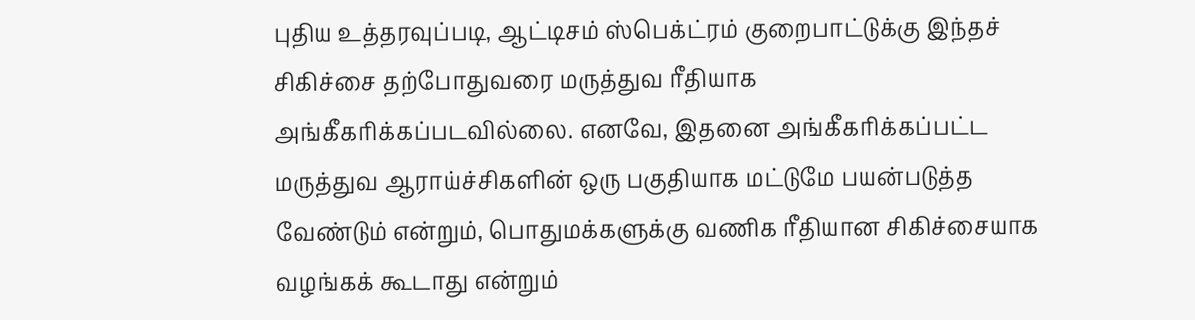புதிய உத்தரவுப்படி, ஆட்டிசம் ஸ்பெக்ட்ரம் குறைபாட்டுக்கு இந்தச் சிகிச்சை தற்போதுவரை மருத்துவ ரீதியாக அங்கீகரிக்கப்படவில்லை. எனவே, இதனை அங்கீகரிக்கப்பட்ட மருத்துவ ஆராய்ச்சிகளின் ஒரு பகுதியாக மட்டுமே பயன்படுத்த வேண்டும் என்றும், பொதுமக்களுக்கு வணிக ரீதியான சிகிச்சையாக வழங்கக் கூடாது என்றும்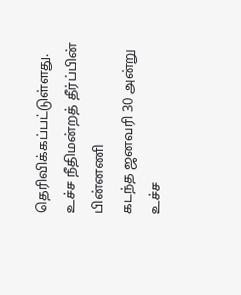தெரிவிக்கப்பட்டுள்ளது.
உச்ச நீதிமன்றத் தீர்ப்பின் பின்னணி
கடந்த ஜனவரி 30 அன்று உச்ச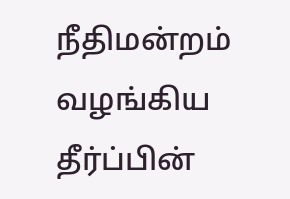நீதிமன்றம் வழங்கிய தீர்ப்பின்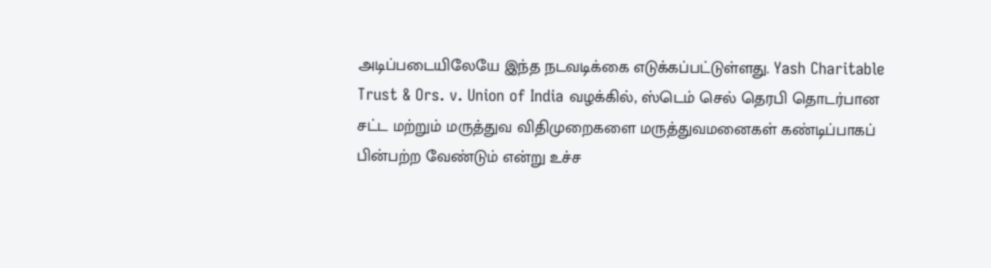அடிப்படையிலேயே இந்த நடவடிக்கை எடுக்கப்பட்டுள்ளது. Yash Charitable Trust & Ors. v. Union of India வழக்கில், ஸ்டெம் செல் தெரபி தொடர்பான சட்ட மற்றும் மருத்துவ விதிமுறைகளை மருத்துவமனைகள் கண்டிப்பாகப் பின்பற்ற வேண்டும் என்று உச்ச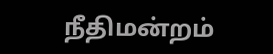நீதிமன்றம்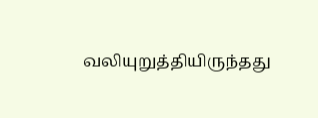வலியுறுத்தியிருந்தது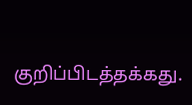குறிப்பிடத்தக்கது.